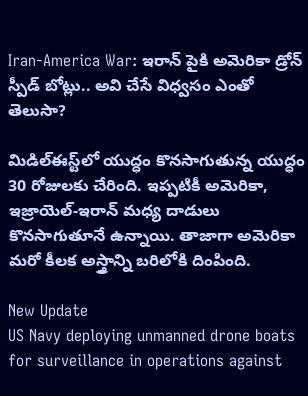Iran-America War: ఇరాన్ పైకి అమెరికా డ్రోన్ స్పీడ్ బోట్లు.. అవి చేసే విధ్వసం ఎంతో తెలుసా?

మిడిల్‌ఈస్ట్‌లో యుద్ధం కొనసాగుతున్న యుద్ధం 30 రోజులకు చేరింది. ఇప్పటికీ అమెరికా, ఇజ్రాయెల్-ఇరాన్ మధ్య దాడులు కొనసాగుతూనే ఉన్నాయి. తాజాగా అమెరికా మరో కీలక అస్త్రాన్ని బరిలోకి దింపింది.

New Update
US Navy deploying unmanned drone boats for surveillance in operations against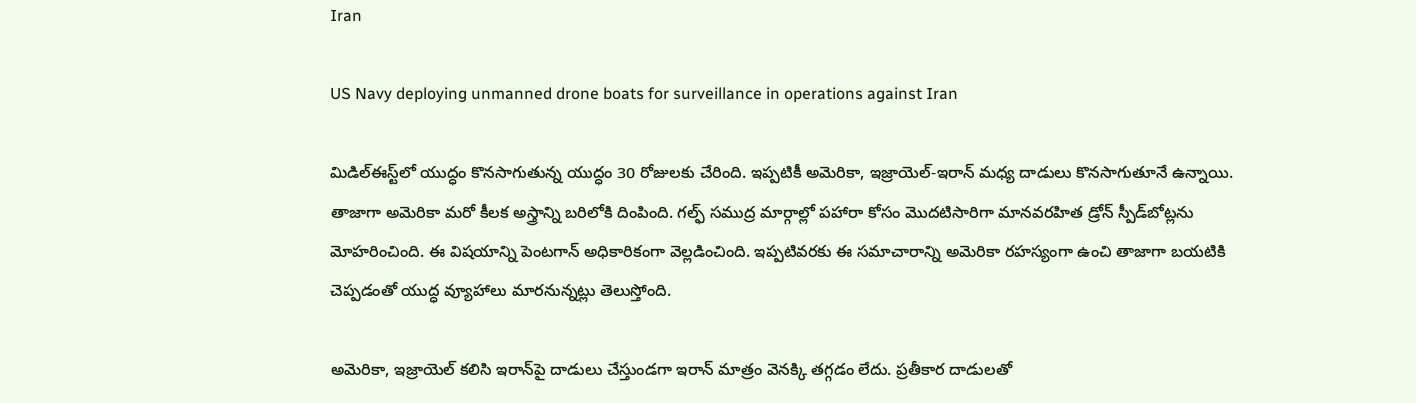Iran

US Navy deploying unmanned drone boats for surveillance in operations against Iran

మిడిల్‌ఈస్ట్‌లో యుద్ధం కొనసాగుతున్న యుద్ధం 30 రోజులకు చేరింది. ఇప్పటికీ అమెరికా, ఇజ్రాయెల్-ఇరాన్ మధ్య దాడులు కొనసాగుతూనే ఉన్నాయి. తాజాగా అమెరికా మరో కీలక అస్త్రాన్ని బరిలోకి దింపింది. గల్ఫ్‌ సముద్ర మార్గాల్లో పహారా కోసం మొదటిసారిగా మానవరహిత డ్రోన్‌ స్పీడ్‌బోట్లను మోహరించింది. ఈ విషయాన్ని పెంటగాన్ అధికారికంగా వెల్లడించింది. ఇప్పటివరకు ఈ సమాచారాన్ని అమెరికా రహస్యంగా ఉంచి తాజాగా బయటికి చెప్పడంతో యుద్ధ వ్యూహాలు మారనున్నట్లు తెలుస్తోంది.

అమెరికా, ఇజ్రాయెల్ కలిసి ఇరాన్‌పై దాడులు చేస్తుండగా ఇరాన్‌ మాత్రం వెనక్కి తగ్గడం లేదు. ప్రతీకార దాడులతో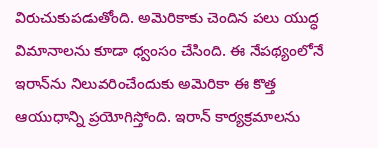విరుచుకుపడుతోంది. అమెరికాకు చెందిన పలు యుద్ధ విమానాలను కూడా ధ్వంసం చేసింది. ఈ నేపథ్యంలోనే ఇరాన్‌ను నిలువరించేందుకు అమెరికా ఈ కొత్త ఆయుధాన్ని ప్రయోగిస్తోంది. ఇరాన్ కార్యక్రమాలను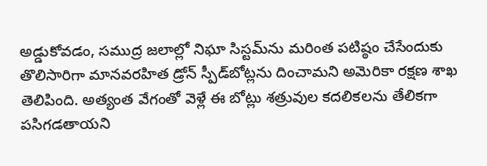అడ్డుకోవడం, సముద్ర జలాల్లో నిఘా సిస్టమ్‌ను మరింత పటిష్ఠం చేసేందుకు తొలిసారిగా మానవరహిత డ్రోన్‌ స్పీడ్‌బోట్లను దించామని అమెరికా రక్షణ శాఖ తెలిపింది. అత్యంత వేగంతో వెళ్లే ఈ బోట్లు శత్రువుల కదలికలను తేలికగా పసిగడతాయని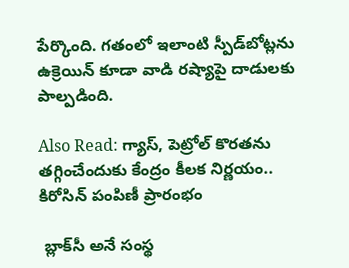పేర్కొంది. గతంలో ఇలాంటి స్పీడ్‌బోట్లను ఉక్రెయిన్‌ కూడా వాడి రష్యాపై దాడులకు పాల్పడింది.

Also Read: గ్యాస్‌, పెట్రోల్‌ కొరతను తగ్గించేందుకు కేంద్రం కీలక నిర్ణయం.. కిరోసిన్ పంపిణీ ప్రారంభం

 బ్లాక్‌సీ అనే సంస్థ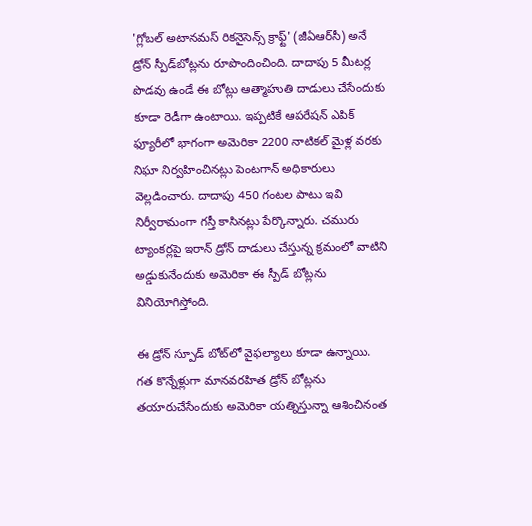'గ్లోబల్ అటానమస్ రికనైసెన్స్ క్రాఫ్ట్' (జీఏఆర్‌సీ) అనే డ్రోన్‌ స్పీడ్‌బోట్లను రూపొందించింది. దాదాపు 5 మీటర్ల పొడవు ఉండే ఈ బోట్లు ఆత్మాహుతి దాడులు చేసేందుకు కూడా రెడీగా ఉంటాయి. ఇప్పటికే ఆపరేషన్ ఎపిక్ ఫ్యూరీలో భాగంగా అమెరికా 2200 నాటికల్ మైళ్ల వరకు నిఘా నిర్వహించినట్లు పెంటగాన్ అధికారులు వెల్లడించారు. దాదాపు 450 గంటల పాటు ఇవి నిర్వీరామంగా గస్తీ కాసినట్లు పేర్కొన్నారు. చమురు ట్యాంకర్లపై ఇరాన్‌ డ్రోన్ దాడులు చేస్తున్న క్రమంలో వాటిని అడ్డుకునేందుకు అమెరికా ఈ స్పీడ్‌ బోట్లను వినియోగిస్తోంది.

ఈ డ్రోన్‌ స్పూడ్ బోట్‌లో వైఫల్యాలు కూడా ఉన్నాయి. గత కొన్నేళ్లుగా మానవరహిత డ్రోన్‌ బోట్లను తయారుచేసేందుకు అమెరికా యత్నిస్తున్నా ఆశించినంత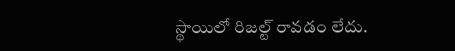స్థాయిలో రిజల్ట్ రావడం లేదు.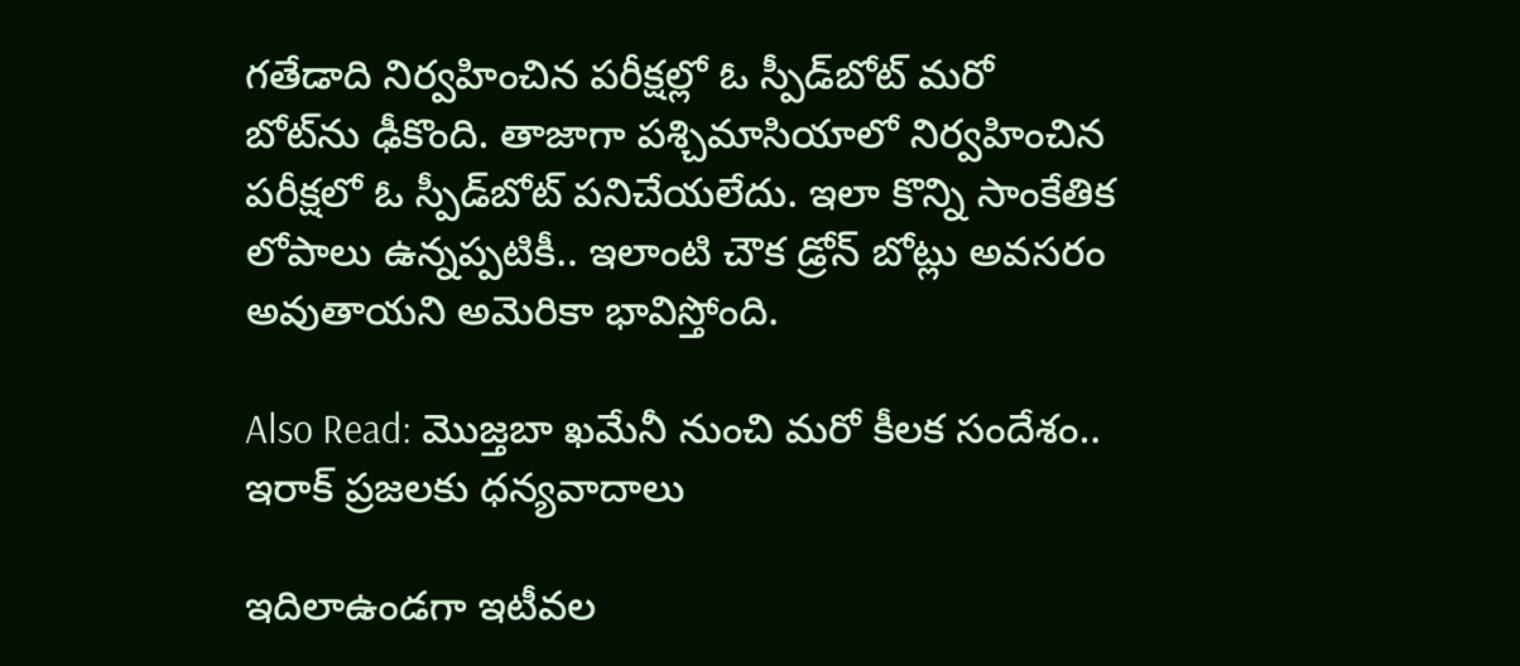గతేడాది నిర్వహించిన పరీక్షల్లో ఓ స్పీడ్‌బోట్‌ మరో బోట్‌ను ఢీకొంది. తాజాగా పశ్చిమాసియాలో నిర్వహించిన పరీక్షలో ఓ స్పీడ్‌బోట్ పనిచేయలేదు. ఇలా కొన్ని సాంకేతిక లోపాలు ఉన్నప్పటికీ.. ఇలాంటి చౌక డ్రోన్ బోట్లు అవసరం అవుతాయని అమెరికా భావిస్తోంది.

Also Read: మొజ్తబా ఖమేనీ నుంచి మరో కీలక సందేశం.. ఇరాక్‌ ప్రజలకు ధన్యవాదాలు

ఇదిలాఉండగా ఇటీవల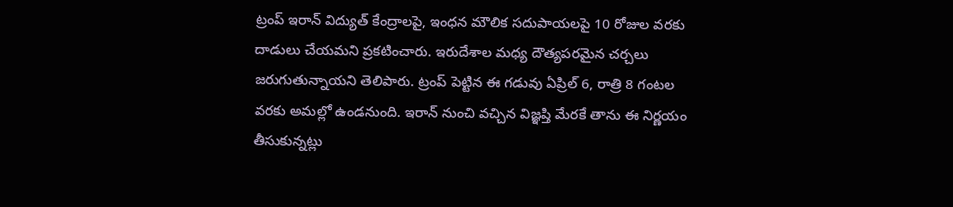ట్రంప్ ఇరాన్ విద్యుత్ కేంద్రాలపై, ఇంధన మౌలిక సదుపాయలపై 10 రోజుల వరకు దాడులు చేయమని ప్రకటించారు. ఇరుదేశాల మధ్య దౌత్యపరమైన చర్చలు జరుగుతున్నాయని తెలిపారు. ట్రంప్ పెట్టిన ఈ గడువు ఏప్రిల్ 6, రాత్రి 8 గంటల వరకు అమల్లో ఉండనుంది. ఇరాన్ నుంచి వచ్చిన విజ్ఞప్తి మేరకే తాను ఈ నిర్ణయం తీసుకున్నట్లు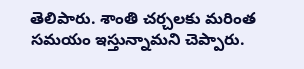తెలిపారు. శాంతి చర్చలకు మరింత సమయం ఇస్తున్నామని చెప్పారు.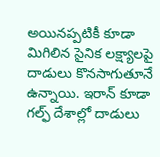అయినప్పటికీ కూడా మిగిలిన సైనిక లక్ష్యాలపై దాడులు కొనసాగుతూనే ఉన్నాయి. ఇరాన్‌ కూడా గల్ఫ్‌ దేశాల్లో దాడులు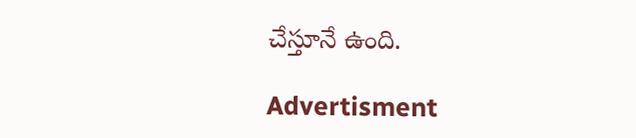చేస్తూనే ఉంది.

Advertisment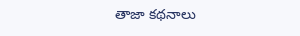తాజా కథనాలు